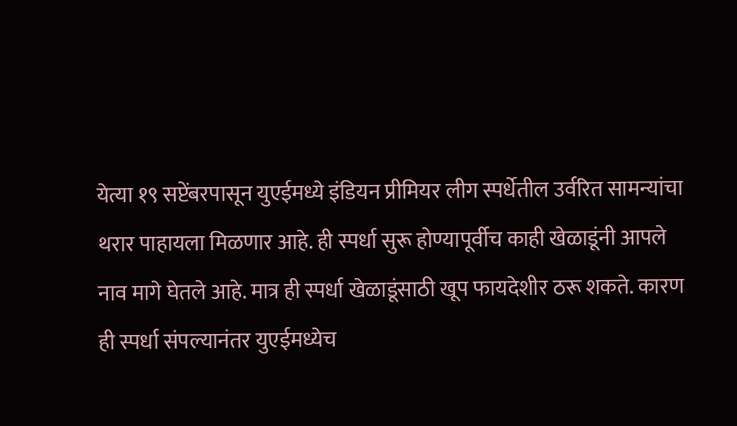येत्या १९ सप्टेंबरपासून युएईमध्ये इंडियन प्रीमियर लीग स्पर्धेतील उर्वरित सामन्यांचा थरार पाहायला मिळणार आहे. ही स्पर्धा सुरू होण्यापूर्वीच काही खेळाडूंनी आपले नाव मागे घेतले आहे. मात्र ही स्पर्धा खेळाडूंसाठी खूप फायदेशीर ठरू शकते. कारण ही स्पर्धा संपल्यानंतर युएईमध्येच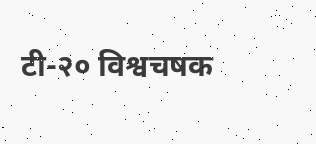टी-२० विश्वचषक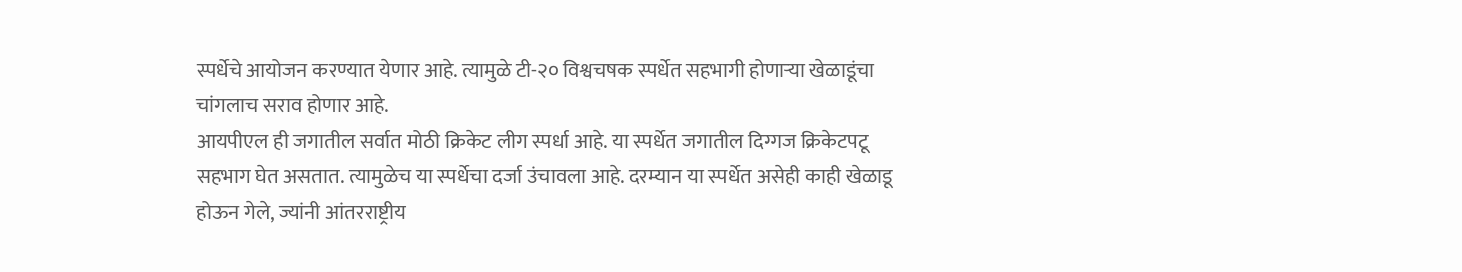स्पर्धेचे आयोजन करण्यात येणार आहे. त्यामुळे टी-२० विश्वचषक स्पर्धेत सहभागी होणाऱ्या खेळाडूंचा चांगलाच सराव होणार आहे.
आयपीएल ही जगातील सर्वात मोठी क्रिकेट लीग स्पर्धा आहे. या स्पर्धेत जगातील दिग्गज क्रिकेटपटू सहभाग घेत असतात. त्यामुळेच या स्पर्धेचा दर्जा उंचावला आहे. दरम्यान या स्पर्धेत असेही काही खेळाडू होऊन गेले, ज्यांनी आंतरराष्ट्रीय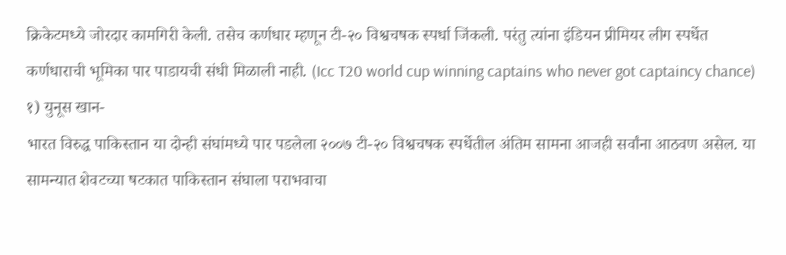क्रिकेटमध्ये जोरदार कामगिरी केली. तसेच कर्णधार म्हणून टी-२० विश्वचषक स्पर्धा जिंकली. परंतु त्यांना इंडियन प्रीमियर लीग स्पर्धेत कर्णधाराची भूमिका पार पाडायची संधी मिळाली नाही. (Icc T20 world cup winning captains who never got captaincy chance)
१) युनूस खान-
भारत विरुद्ध पाकिस्तान या दोन्ही संघांमध्ये पार पडलेला २००७ टी-२० विश्वचषक स्पर्धेतील अंतिम सामना आजही सर्वांना आठवण असेल. या सामन्यात शेवटच्या षटकात पाकिस्तान संघाला पराभवाचा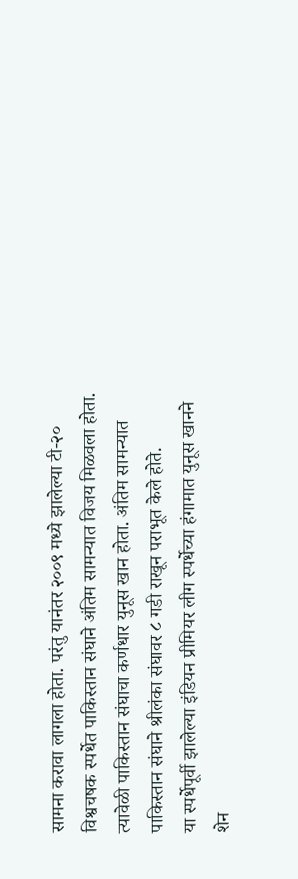सामना करावा लागला होता. परंतु यानंतर २००९ मध्ये झालेल्या टी-२० विश्वचषक स्पर्धेत पाकिस्तान संघाने अंतिम सामन्यात विजय मिळवला होता. त्यावेळी पाकिस्तान संघाचा कर्णधार युनूस खान होता. अंतिम सामन्यात पाकिस्तान संघाने श्रीलंका संघावर ८ गडी राखून पराभूत केले होते.
या स्पर्धेपूर्वी झालेल्या इंडियन प्रीमियर लीग स्पर्धेच्या हंगामात युनूस खानने शेन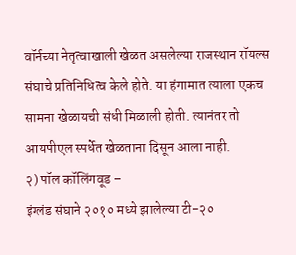वॉर्नच्या नेतृत्वाखाली खेळत असलेल्या राजस्थान रॉयल्स संघाचे प्रतिनिधित्व केले होते. या हंगामात त्याला एकच सामना खेळायची संधी मिळाली होती. त्यानंतर तो आयपीएल स्पर्धेत खेळताना दिसून आला नाही.
२) पॉल कॉलिंगवूड –
इंग्लंड संघाने २०१० मध्ये झालेल्या टी-२०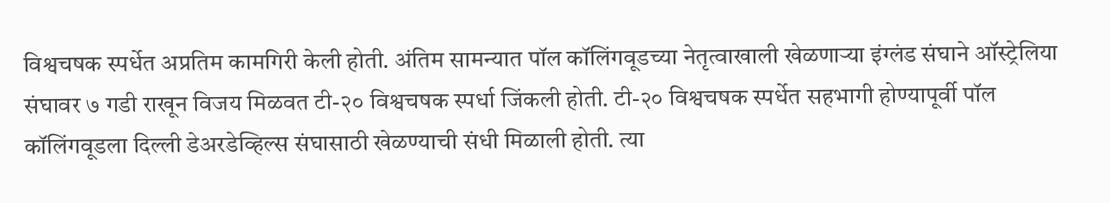विश्वचषक स्पर्धेत अप्रतिम कामगिरी केली होती. अंतिम सामन्यात पॉल कॉलिंगवूडच्या नेतृत्वाखाली खेळणाऱ्या इंग्लंड संघाने ऑस्ट्रेलिया संघावर ७ गडी राखून विजय मिळवत टी-२० विश्वचषक स्पर्धा जिंकली होती. टी-२० विश्वचषक स्पर्धेत सहभागी होण्यापूर्वी पॉल कॉलिंगवूडला दिल्ली डेअरडेव्हिल्स संघासाठी खेळण्याची संधी मिळाली होती. त्या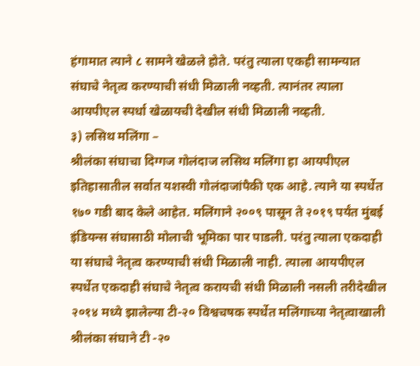हंगामात त्याने ८ सामने खेळले होते. परंतु त्याला एकही सामन्यात संघाचे नेतृत्व करण्याची संधी मिळाली नव्हती. त्यानंतर त्याला आयपीएल स्पर्धा खेळायची देखील संधी मिळाली नव्हती.
३) लसिथ मलिंगा –
श्रीलंका संघाचा दिग्गज गोलंदाज लसिथ मलिंगा हा आयपीएल इतिहासातील सर्वात यशस्वी गोलंदाजांपैकी एक आहे. त्याने या स्पर्धेत १७० गडी बाद केले आहेत. मलिंगाने २००९ पासून ते २०१९ पर्यंत मुंबई इंडियन्स संघासाठी मोलाची भूमिका पार पाडली. परंतु त्याला एकदाही या संघाचे नेतृत्व करण्याची संधी मिळाली नाही. त्याला आयपीएल स्पर्धेत एकदाही संघाचे नेतृत्व करायची संधी मिळाली नसली तरीदेखील २०१४ मध्ये झालेल्या टी-२० विश्वचषक स्पर्धेत मलिंगाच्या नेतृत्वाखाली श्रीलंका संघाने टी -२०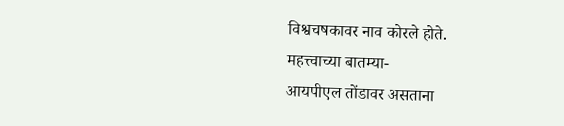विश्वचषकावर नाव कोरले होते.
महत्त्वाच्या बातम्या-
आयपीएल तोंडावर असताना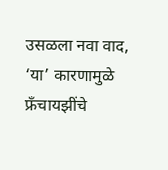उसळला नवा वाद, ‘या’ कारणामुळे फ्रँचायझींचे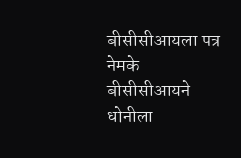बीसीसीआयला पत्र
नेमके बीसीसीआयने धोनीला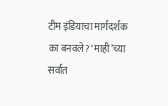टीम इंडियाचा मार्गदर्शक का बनवले? ‘माही’च्या सर्वात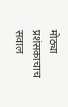मोठ्या प्रशंसकाचाच सवाल